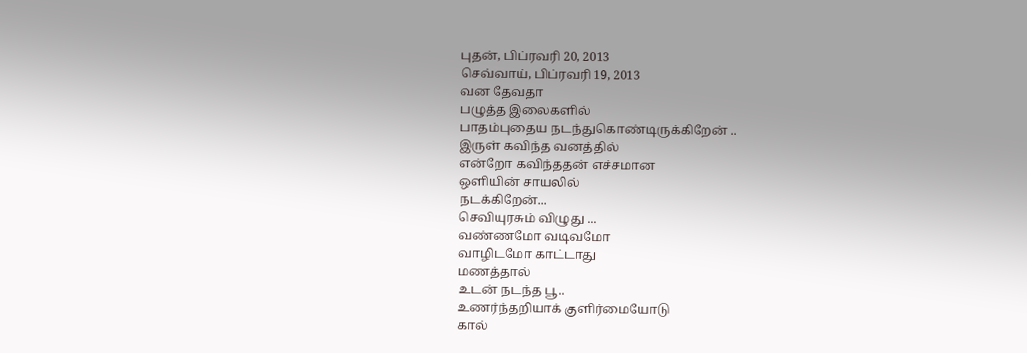புதன், பிப்ரவரி 20, 2013
செவ்வாய், பிப்ரவரி 19, 2013
வன தேவதா
பழுத்த இலைகளில்
பாதம்புதைய நடந்துகொண்டிருக்கிறேன் ..
இருள் கவிந்த வனத்தில்
என்றோ கவிந்ததன் எச்சமான
ஒளியின் சாயலில்
நடக்கிறேன்...
செவியுரசும் விழுது ...
வண்ணமோ வடிவமோ
வாழிடமோ காட்டாது
மணத்தால்
உடன் நடந்த பூ..
உணர்ந்தறியாக் குளிர்மையோடு
கால்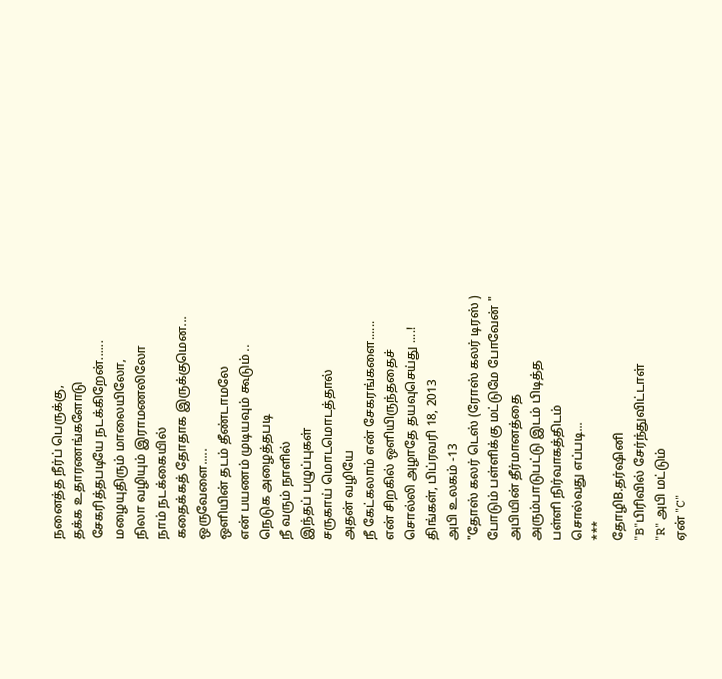நனைத்த நீர்ப் பெருக்கு,
தக்க உதாரணங்களோடு
சேகரித்தபடியே நடக்கிறேன்......
மழையுதிரும் மாலையிலோ,
நிலா வழியும் இராமணலிலோ
நாம் நடக்கையில்
கதைக்கத் தோதாக இருக்குமென...
ஒருவேளை.....
ஒளியின் தடம் தீண்டாமலே
என் பயணம் முடியவும் கூடும் ..
நெடுக அழைத்தபடி
நீ வரும் நாளில்
இந்தப் பழுப்புகள்
சருகாய் மொடமொடத்தால்
அதன் வழியே
நீ கேட்கலாம் என் சேகரங்களை......
என் சிறகில் ஒளியிருந்ததைச்
சொல்லி அழாதே தயவுசெய்து ....!
திங்கள், பிப்ரவரி 18, 2013
அபி உலகம் -13
"தோஸ் கலர் டெஸ் (ரோஸ் கலர் டிரஸ் )
போடும் பள்ளிக்கு மட்டுமே போவேன் "
அபியின் தீர்மானத்தை
அரும்பாடுபட்டு இடம் பிடித்த
பள்ளி நிர்வாகத்திடம்
சொல்வது எப்படி...
***
தோழிB.தர்ஷினி
"B"பிரிவில் சேர்ந்துவிட்டாள்
"R" அபி மட்டும்
ஏன் "C"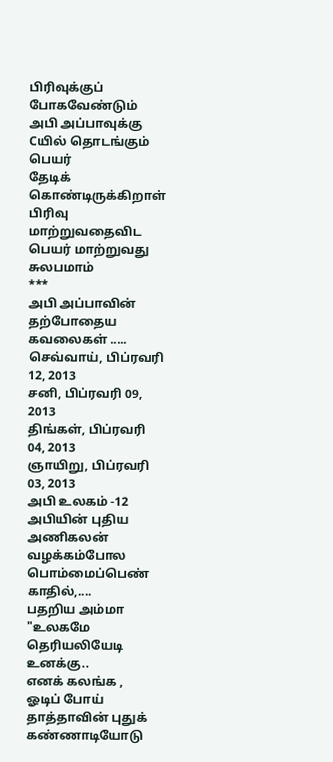பிரிவுக்குப் போகவேண்டும்
அபி அப்பாவுக்கு
Cயில் தொடங்கும் பெயர்
தேடிக் கொண்டிருக்கிறாள்
பிரிவு மாற்றுவதைவிட
பெயர் மாற்றுவது சுலபமாம்
***
அபி அப்பாவின் தற்போதைய கவலைகள் .....
செவ்வாய், பிப்ரவரி 12, 2013
சனி, பிப்ரவரி 09, 2013
திங்கள், பிப்ரவரி 04, 2013
ஞாயிறு, பிப்ரவரி 03, 2013
அபி உலகம் -12
அபியின் புதிய
அணிகலன்
வழக்கம்போல
பொம்மைப்பெண் காதில்,....
பதறிய அம்மா
"உலகமே தெரியலியேடி உனக்கு..
எனக் கலங்க ,
ஓடிப் போய்
தாத்தாவின் புதுக் கண்ணாடியோடு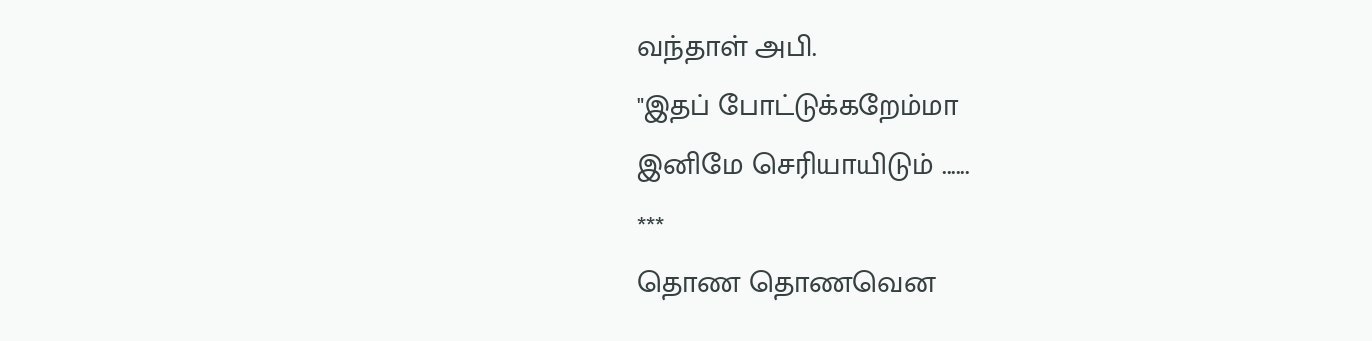வந்தாள் அபி.
"இதப் போட்டுக்கறேம்மா
இனிமே செரியாயிடும் ......
***
தொண தொணவென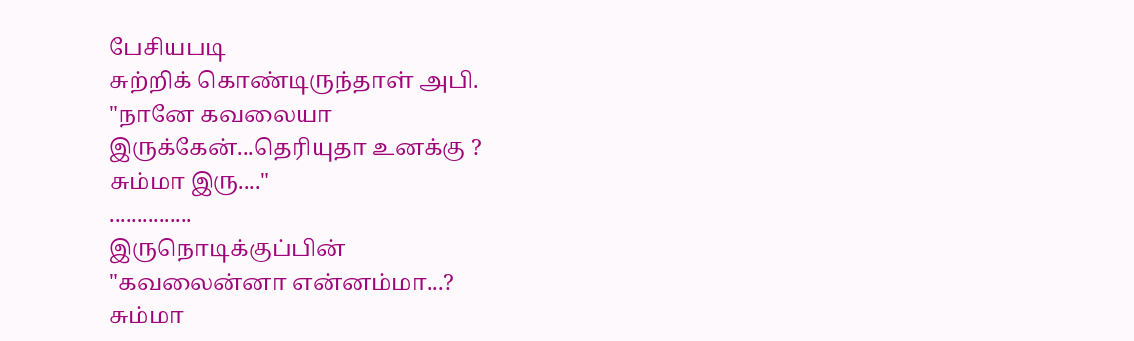பேசியபடி
சுற்றிக் கொண்டிருந்தாள் அபி.
"நானே கவலையா
இருக்கேன்...தெரியுதா உனக்கு ?
சும்மா இரு...."
...............
இருநொடிக்குப்பின்
"கவலைன்னா என்னம்மா...?
சும்மா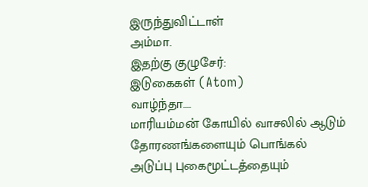இருந்துவிட்டாள்
அம்மா.
இதற்கு குழுசேர்:
இடுகைகள் (Atom)
வாழ்ந்தா....
மாரியம்மன் கோயில் வாசலில் ஆடும் தோரணங்களையும் பொங்கல் அடுப்பு புகைமூட்டத்தையும்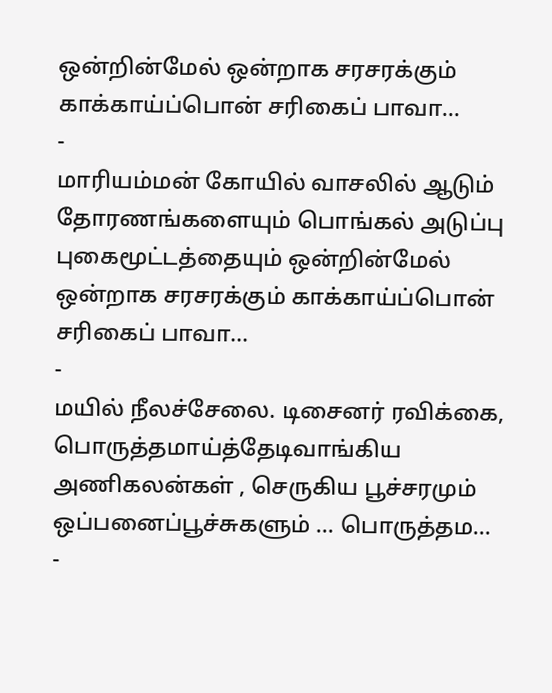ஒன்றின்மேல் ஒன்றாக சரசரக்கும் காக்காய்ப்பொன் சரிகைப் பாவா...
-
மாரியம்மன் கோயில் வாசலில் ஆடும் தோரணங்களையும் பொங்கல் அடுப்பு புகைமூட்டத்தையும் ஒன்றின்மேல் ஒன்றாக சரசரக்கும் காக்காய்ப்பொன் சரிகைப் பாவா...
-
மயில் நீலச்சேலை. டிசைனர் ரவிக்கை, பொருத்தமாய்த்தேடிவாங்கிய அணிகலன்கள் , செருகிய பூச்சரமும் ஒப்பனைப்பூச்சுகளும் ... பொருத்தம...
-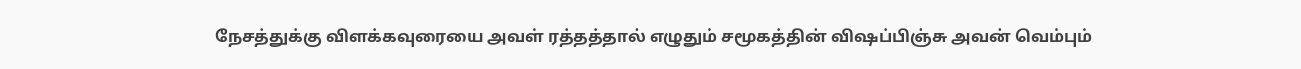நேசத்துக்கு விளக்கவுரையை அவள் ரத்தத்தால் எழுதும் சமூகத்தின் விஷப்பிஞ்சு அவன் வெம்பும்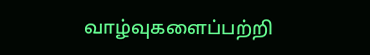வாழ்வுகளைப்பற்றி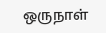ஒருநாள்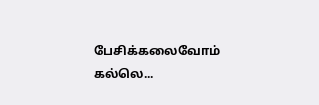பேசிக்கலைவோம் கல்லெ...